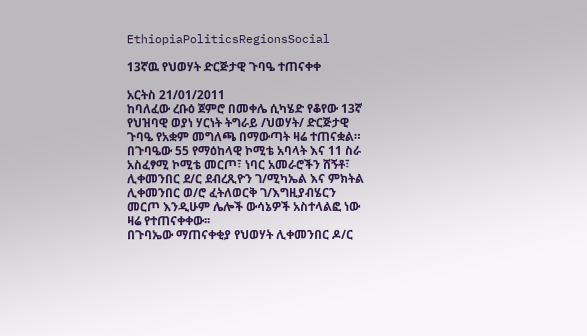EthiopiaPoliticsRegionsSocial

13ኛዉ የህወሃት ድርጅታዊ ጉባዔ ተጠናቀቀ

አርትስ 21/01/2011
ከባለፈው ረቡዕ ጀምሮ በመቀሌ ሲካሄድ የቆየው 13ኛ የህዝባዊ ወያነ ሃርነት ትግራይ /ህወሃት/ ድርጅታዊ ጉባዔ የአቋም መግለጫ በማውጣት ዛሬ ተጠናቋል።
በጉባዔው 55 የማዕከላዊ ኮሚቴ አባላት እና 11 ስራ አስፈፃሚ ኮሚቴ መርጦ፣ ነባር አመራሮችን ሸኝቶ፣ ሊቀመንበር ደ/ር ደብረጺዮን ገ/ሚካኤል እና ምክትል ሊቀመንበር ወ/ሮ ፈትለወርቅ ገ/እግዚያብሄርን መርጦ እንዲሁም ሌሎች ውሳኔዎች አስተላልፎ ነው ዛሬ የተጠናቀቀው፡፡
በጉባኤው ማጠናቀቂያ የህወሃት ሊቀመንበር ዶ/ር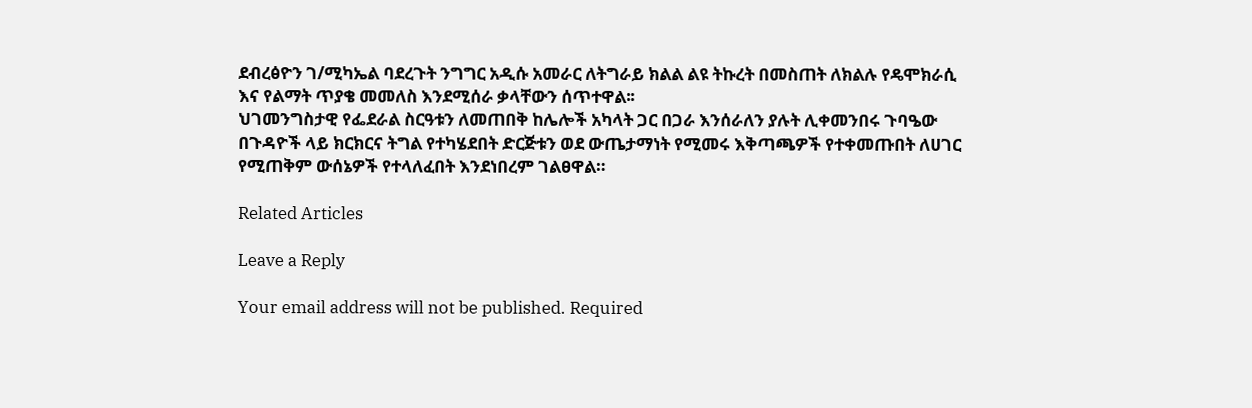ደብረፅዮን ገ/ሚካኤል ባደረጉት ንግግር አዲሱ አመራር ለትግራይ ክልል ልዩ ትኩረት በመስጠት ለክልሉ የዴሞክራሲ እና የልማት ጥያቄ መመለስ እንደሚሰራ ቃላቸውን ሰጥተዋል፡፡
ህገመንግስታዊ የፌደራል ስርዓቱን ለመጠበቅ ከሌሎች አካላት ጋር በጋራ እንሰራለን ያሉት ሊቀመንበሩ ጉባዔው በጉዳዮች ላይ ክርክርና ትግል የተካሄደበት ድርጅቱን ወደ ውጤታማነት የሚመሩ እቅጣጫዎች የተቀመጡበት ለሀገር የሚጠቅም ውሰኔዎች የተላለፈበት እንደነበረም ገልፀዋል።

Related Articles

Leave a Reply

Your email address will not be published. Required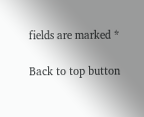fields are marked *

Back to top button